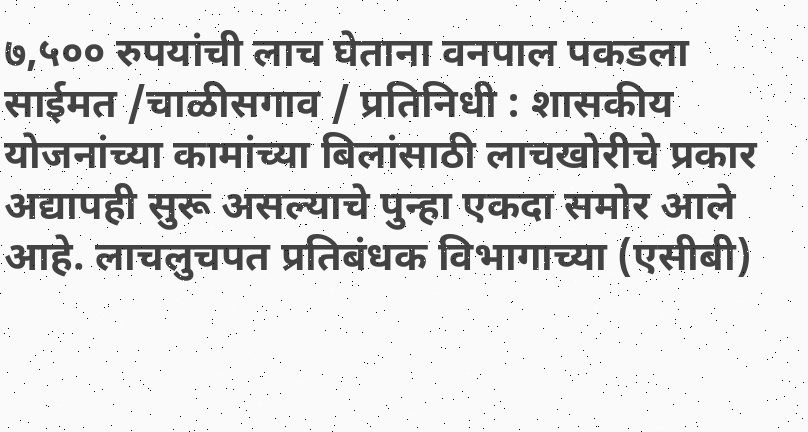७,५०० रुपयांची लाच घेताना वनपाल पकडला साईमत /चाळीसगाव / प्रतिनिधी : शासकीय योजनांच्या कामांच्या बिलांसाठी लाचखोरीचे प्रकार अद्यापही सुरू असल्याचे पुन्हा एकदा समोर आले आहे. लाचलुचपत प्रतिबंधक विभागाच्या (एसीबी)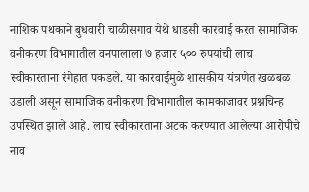नाशिक पथकाने बुधवारी चाळीसगाव येथे धाडसी कारवाई करत सामाजिक वनीकरण विभागातील वनपालाला ७ हजार ५०० रुपयांची लाच स्वीकारताना रंगेहात पकडले. या कारवाईमुळे शासकीय यंत्रणेत खळबळ उडाली असून सामाजिक वनीकरण विभागातील कामकाजावर प्रश्नचिन्ह उपस्थित झाले आहे. लाच स्वीकारताना अटक करण्यात आलेल्या आरोपीचे नाव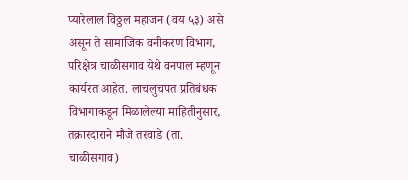प्यारेलाल विठ्ठल महाजन (वय ५३) असे असून ते सामाजिक वनीकरण विभाग, परिक्षेत्र चाळीसगाव येथे वनपाल म्हणून कार्यरत आहेत. लाचलुचपत प्रतिबंधक विभागाकडून मिळालेल्या माहितीनुसार, तक्रारदाराने मौजे तरवाडे (ता. चाळीसगाव)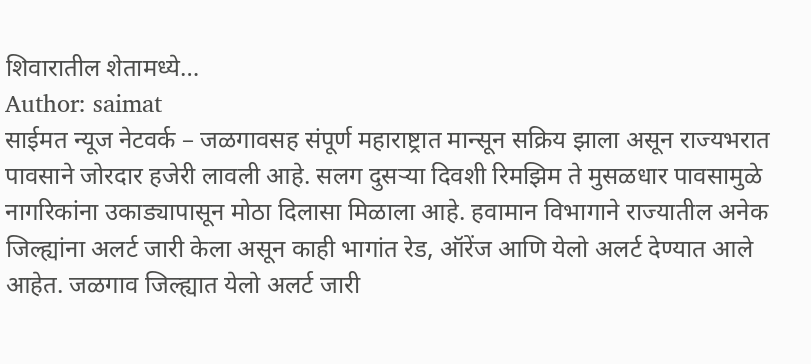शिवारातील शेतामध्ये…
Author: saimat
साईमत न्यूज नेटवर्क – जळगावसह संपूर्ण महाराष्ट्रात मान्सून सक्रिय झाला असून राज्यभरात पावसाने जोरदार हजेरी लावली आहे. सलग दुसऱ्या दिवशी रिमझिम ते मुसळधार पावसामुळे नागरिकांना उकाड्यापासून मोठा दिलासा मिळाला आहे. हवामान विभागाने राज्यातील अनेक जिल्ह्यांना अलर्ट जारी केला असून काही भागांत रेड, ऑरेंज आणि येलो अलर्ट देण्यात आले आहेत. जळगाव जिल्ह्यात येलो अलर्ट जारी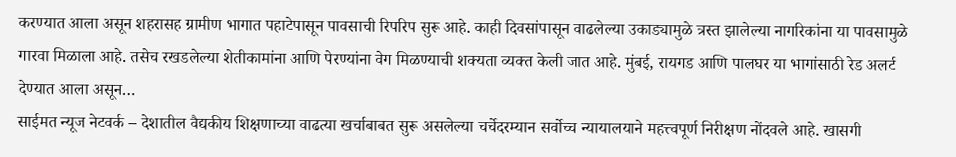करण्यात आला असून शहरासह ग्रामीण भागात पहाटेपासून पावसाची रिपरिप सुरू आहे. काही दिवसांपासून वाढलेल्या उकाड्यामुळे त्रस्त झालेल्या नागरिकांना या पावसामुळे गारवा मिळाला आहे. तसेच रखडलेल्या शेतीकामांना आणि पेरण्यांना वेग मिळण्याची शक्यता व्यक्त केली जात आहे. मुंबई, रायगड आणि पालघर या भागांसाठी रेड अलर्ट देण्यात आला असून…
साईमत न्यूज नेटवर्क – देशातील वैद्यकीय शिक्षणाच्या वाढत्या खर्चाबाबत सुरू असलेल्या चर्चेदरम्यान सर्वोच्च न्यायालयाने महत्त्वपूर्ण निरीक्षण नोंदवले आहे. खासगी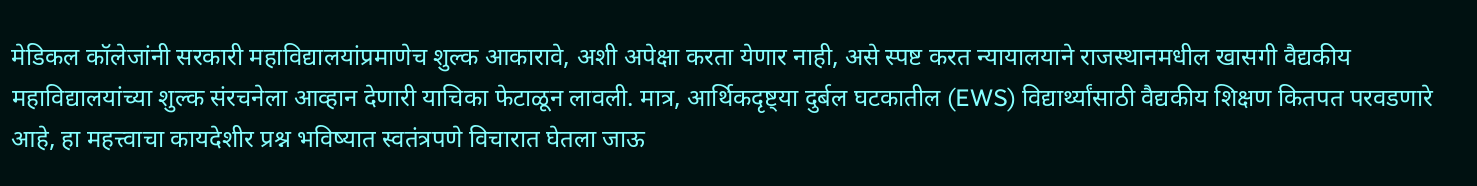मेडिकल कॉलेजांनी सरकारी महाविद्यालयांप्रमाणेच शुल्क आकारावे, अशी अपेक्षा करता येणार नाही, असे स्पष्ट करत न्यायालयाने राजस्थानमधील खासगी वैद्यकीय महाविद्यालयांच्या शुल्क संरचनेला आव्हान देणारी याचिका फेटाळून लावली. मात्र, आर्थिकदृष्ट्या दुर्बल घटकातील (EWS) विद्यार्थ्यांसाठी वैद्यकीय शिक्षण कितपत परवडणारे आहे, हा महत्त्वाचा कायदेशीर प्रश्न भविष्यात स्वतंत्रपणे विचारात घेतला जाऊ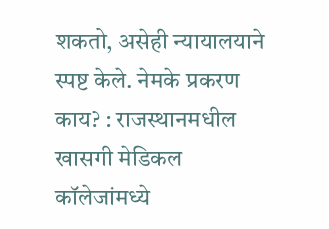शकतो, असेही न्यायालयाने स्पष्ट केले. नेमके प्रकरण काय? : राजस्थानमधील खासगी मेडिकल कॉलेजांमध्ये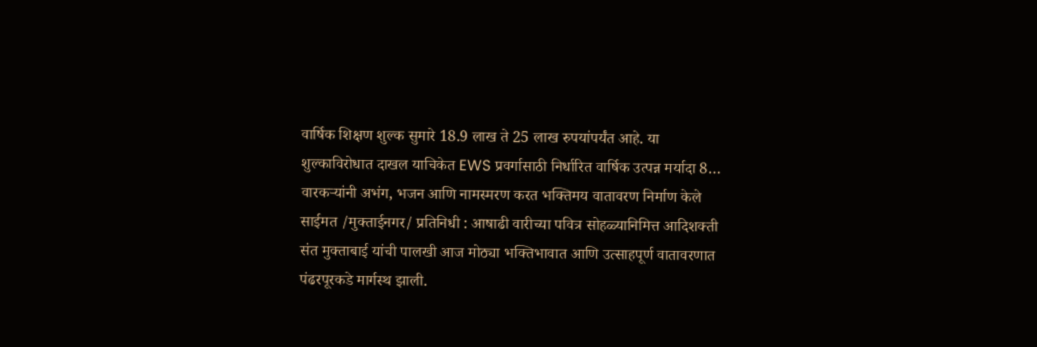वार्षिक शिक्षण शुल्क सुमारे 18.9 लाख ते 25 लाख रुपयांपर्यंत आहे. या शुल्काविरोधात दाखल याचिकेत EWS प्रवर्गासाठी निर्धारित वार्षिक उत्पन्न मर्यादा 8…
वारकऱ्यांनी अभंग, भजन आणि नामस्मरण करत भक्तिमय वातावरण निर्माण केले साईमत /मुक्ताईनगर/ प्रतिनिधी : आषाढी वारीच्या पवित्र सोहळ्यानिमित्त आदिशक्ती संत मुक्ताबाई यांची पालखी आज मोठ्या भक्तिभावात आणि उत्साहपूर्ण वातावरणात पंढरपूरकडे मार्गस्थ झाली.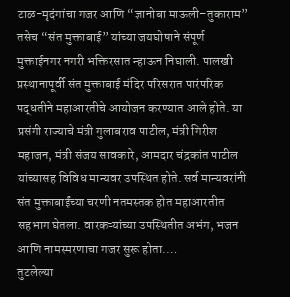टाळ-मृदंगांचा गजर आणि “ज्ञानोबा माऊली–तुकाराम” तसेच “संत मुक्ताबाई” यांच्या जयघोषाने संपूर्ण मुक्ताईनगर नगरी भक्तिरसात न्हाऊन निघाली. पालखी प्रस्थानापूर्वी संत मुक्ताबाई मंदिर परिसरात पारंपरिक पद्धतीने महाआरतीचे आयोजन करण्यात आले होते. या प्रसंगी राज्याचे मंत्री गुलाबराव पाटील, मंत्री गिरीश महाजन, मंत्री संजय सावकारे, आमदार चंद्रकांत पाटील यांच्यासह विविध मान्यवर उपस्थित होते. सर्व मान्यवरांनी संत मुक्ताबाईंच्या चरणी नतमस्तक होत महाआरतीत सहभाग घेतला. वारकऱ्यांच्या उपस्थितीत अभंग, भजन आणि नामस्मरणाचा गजर सुरू होता.…
तुटलेल्या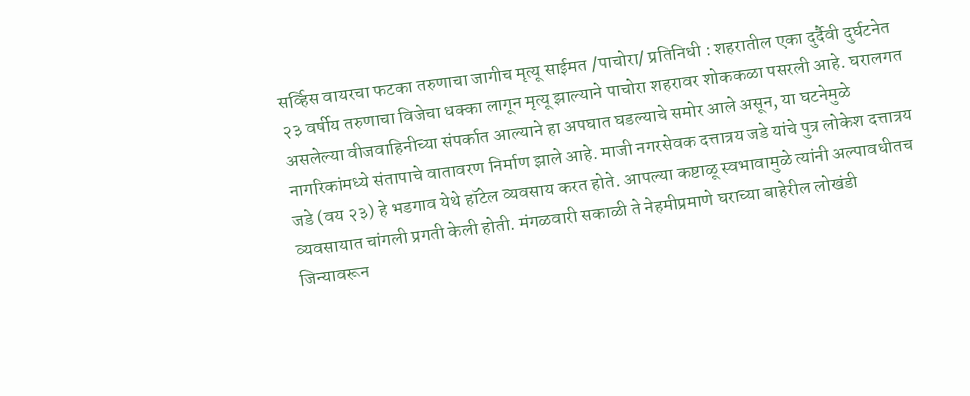सर्व्हिस वायरचा फटका तरुणाचा जागीच मृत्यू साईमत /पाचोरा/ प्रतिनिधी : शहरातील एका दुर्दैवी दुर्घटनेत २३ वर्षीय तरुणाचा विजेचा धक्का लागून मृत्यू झाल्याने पाचोरा शहरावर शोककळा पसरली आहे. घरालगत असलेल्या वीजवाहिनीच्या संपर्कात आल्याने हा अपघात घडल्याचे समोर आले असून, या घटनेमुळे नागरिकांमध्ये संतापाचे वातावरण निर्माण झाले आहे. माजी नगरसेवक दत्तात्रय जडे यांचे पुत्र लोकेश दत्तात्रय जडे (वय २३) हे भडगाव येथे हॉटेल व्यवसाय करत होते. आपल्या कष्टाळू स्वभावामुळे त्यांनी अल्पावधीतच व्यवसायात चांगली प्रगती केली होती. मंगळवारी सकाळी ते नेहमीप्रमाणे घराच्या बाहेरील लोखंडी जिन्यावरून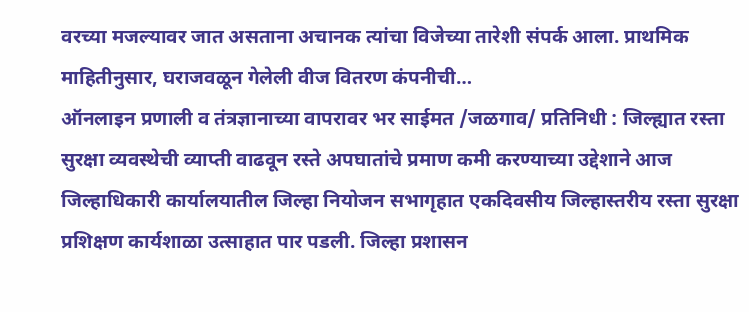वरच्या मजल्यावर जात असताना अचानक त्यांचा विजेच्या तारेशी संपर्क आला. प्राथमिक माहितीनुसार, घराजवळून गेलेली वीज वितरण कंपनीची…
ऑनलाइन प्रणाली व तंत्रज्ञानाच्या वापरावर भर साईमत /जळगाव/ प्रतिनिधी : जिल्ह्यात रस्ता सुरक्षा व्यवस्थेची व्याप्ती वाढवून रस्ते अपघातांचे प्रमाण कमी करण्याच्या उद्देशाने आज जिल्हाधिकारी कार्यालयातील जिल्हा नियोजन सभागृहात एकदिवसीय जिल्हास्तरीय रस्ता सुरक्षा प्रशिक्षण कार्यशाळा उत्साहात पार पडली. जिल्हा प्रशासन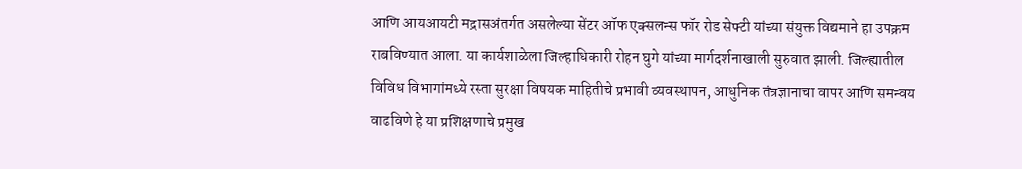आणि आयआयटी मद्रासअंतर्गत असलेल्या सेंटर ऑफ एक्सलन्स फॉर रोड सेफ्टी यांच्या संयुक्त विद्यमाने हा उपक्रम राबविण्यात आला. या कार्यशाळेला जिल्हाधिकारी रोहन घुगे यांच्या मार्गदर्शनाखाली सुरुवात झाली. जिल्ह्यातील विविध विभागांमध्ये रस्ता सुरक्षा विषयक माहितीचे प्रभावी व्यवस्थापन, आधुनिक तंत्रज्ञानाचा वापर आणि समन्वय वाढविणे हे या प्रशिक्षणाचे प्रमुख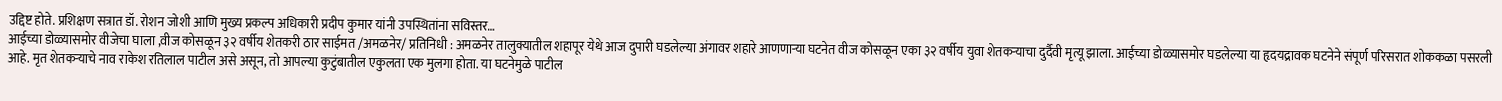उद्दिष्ट होते. प्रशिक्षण सत्रात डॉ. रोशन जोशी आणि मुख्य प्रकल्प अधिकारी प्रदीप कुमार यांनी उपस्थितांना सविस्तर…
आईच्या डोळ्यासमोर वीजेचा घाला ,वीज कोसळून ३२ वर्षीय शेतकरी ठार साईमत /अमळनेर/ प्रतिनिधी : अमळनेर तालुक्यातील शहापूर येथे आज दुपारी घडलेल्या अंगावर शहारे आणणाऱ्या घटनेत वीज कोसळून एका ३२ वर्षीय युवा शेतकऱ्याचा दुर्दैवी मृत्यू झाला. आईच्या डोळ्यासमोर घडलेल्या या हृदयद्रावक घटनेने संपूर्ण परिसरात शोककळा पसरली आहे. मृत शेतकऱ्याचे नाव राकेश रतिलाल पाटील असे असून, तो आपल्या कुटुंबातील एकुलता एक मुलगा होता. या घटनेमुळे पाटील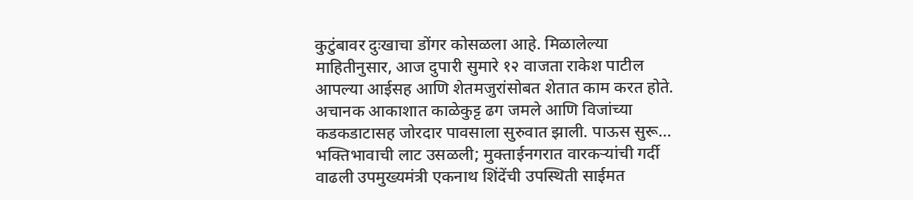कुटुंबावर दुःखाचा डोंगर कोसळला आहे. मिळालेल्या माहितीनुसार, आज दुपारी सुमारे १२ वाजता राकेश पाटील आपल्या आईसह आणि शेतमजुरांसोबत शेतात काम करत होते. अचानक आकाशात काळेकुट्ट ढग जमले आणि विजांच्या कडकडाटासह जोरदार पावसाला सुरुवात झाली. पाऊस सुरू…
भक्तिभावाची लाट उसळली; मुक्ताईनगरात वारकऱ्यांची गर्दी वाढली उपमुख्यमंत्री एकनाथ शिंदेंची उपस्थिती साईमत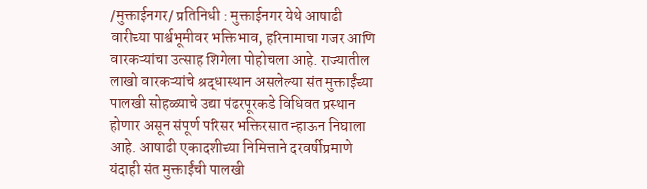/मुक्ताईनगर/ प्रतिनिधी : मुक्ताईनगर येथे आषाढी वारीच्या पार्श्वभूमीवर भक्तिभाव, हरिनामाचा गजर आणि वारकऱ्यांचा उत्साह शिगेला पोहोचला आहे. राज्यातील लाखो वारकऱ्यांचे श्रद्धास्थान असलेल्या संत मुक्ताईंच्या पालखी सोहळ्याचे उद्या पंढरपूरकडे विधिवत प्रस्थान होणार असून संपूर्ण परिसर भक्तिरसात न्हाऊन निघाला आहे. आषाढी एकादशीच्या निमित्ताने दरवर्षीप्रमाणे यंदाही संत मुक्ताईंची पालखी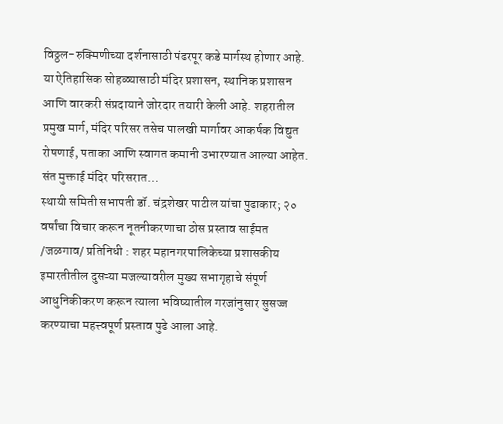विठ्ठल-रुक्मिणीच्या दर्शनासाठी पंढरपूर कडे मार्गस्थ होणार आहे. या ऐतिहासिक सोहळ्यासाठी मंदिर प्रशासन, स्थानिक प्रशासन आणि वारकरी संप्रदायाने जोरदार तयारी केली आहे. शहरातील प्रमुख मार्ग, मंदिर परिसर तसेच पालखी मार्गावर आकर्षक विद्युत रोषणाई, पताका आणि स्वागत कमानी उभारण्यात आल्या आहेत. संत मुक्ताई मंदिर परिसरात…
स्थायी समिती सभापती डॉ. चंद्रशेखर पाटील यांचा पुढाकार; २० वर्षांचा विचार करून नूतनीकरणाचा ठोस प्रस्ताव साईमत /जळगाव/ प्रतिनिधी : शहर महानगरपालिकेच्या प्रशासकीय इमारतीतील दुसऱ्या मजल्यावरील मुख्य सभागृहाचे संपूर्ण आधुनिकीकरण करून त्याला भविष्यातील गरजांनुसार सुसज्ज करण्याचा महत्त्वपूर्ण प्रस्ताव पुढे आला आहे.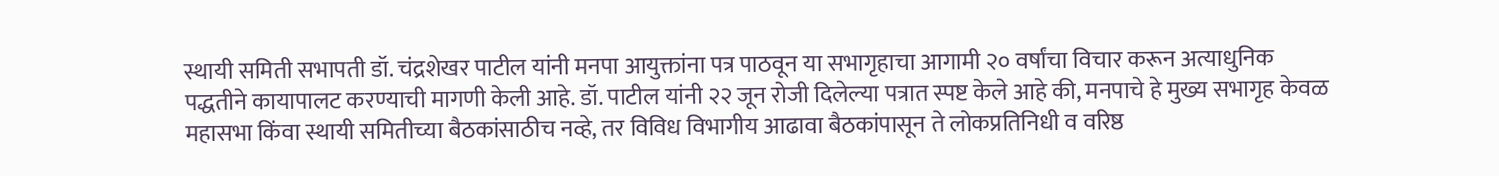स्थायी समिती सभापती डॉ. चंद्रशेखर पाटील यांनी मनपा आयुक्तांना पत्र पाठवून या सभागृहाचा आगामी २० वर्षांचा विचार करून अत्याधुनिक पद्धतीने कायापालट करण्याची मागणी केली आहे. डॉ. पाटील यांनी २२ जून रोजी दिलेल्या पत्रात स्पष्ट केले आहे की, मनपाचे हे मुख्य सभागृह केवळ महासभा किंवा स्थायी समितीच्या बैठकांसाठीच नव्हे, तर विविध विभागीय आढावा बैठकांपासून ते लोकप्रतिनिधी व वरिष्ठ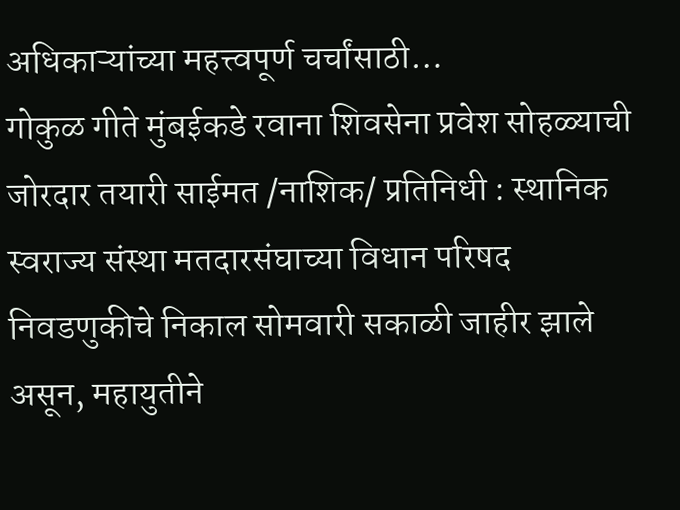अधिकाऱ्यांच्या महत्त्वपूर्ण चर्चांसाठी…
गोकुळ गीते मुंबईकडे रवाना शिवसेना प्रवेश सोहळ्याची जोरदार तयारी साईमत /नाशिक/ प्रतिनिधी : स्थानिक स्वराज्य संस्था मतदारसंघाच्या विधान परिषद निवडणुकीचे निकाल सोमवारी सकाळी जाहीर झाले असून, महायुतीने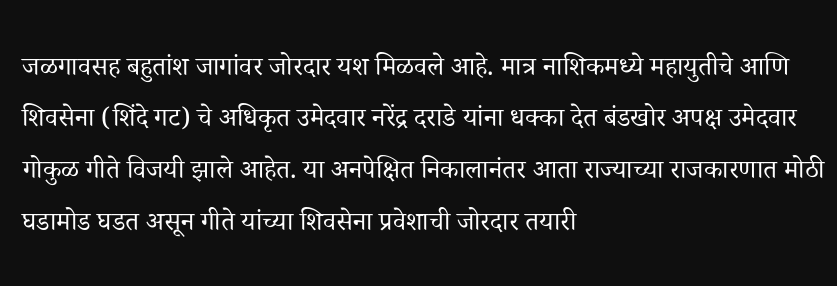जळगावसह बहुतांश जागांवर जोरदार यश मिळवले आहे. मात्र नाशिकमध्ये महायुतीचे आणि शिवसेना (शिंदे गट) चे अधिकृत उमेदवार नरेंद्र दराडे यांना धक्का देत बंडखोर अपक्ष उमेदवार गोकुळ गीते विजयी झाले आहेत. या अनपेक्षित निकालानंतर आता राज्याच्या राजकारणात मोठी घडामोड घडत असून गीते यांच्या शिवसेना प्रवेशाची जोरदार तयारी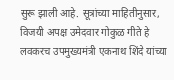सुरू झाली आहे. सूत्रांच्या माहितीनुसार, विजयी अपक्ष उमेदवार गोकुळ गीते हे लवकरच उपमुख्यमंत्री एकनाथ शिंदे यांच्या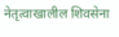नेतृत्वाखालील शिवसेना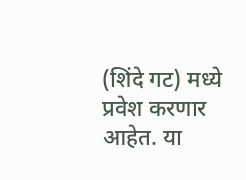(शिंदे गट) मध्ये प्रवेश करणार आहेत. या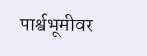पार्श्वभूमीवर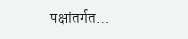पक्षांतर्गत…